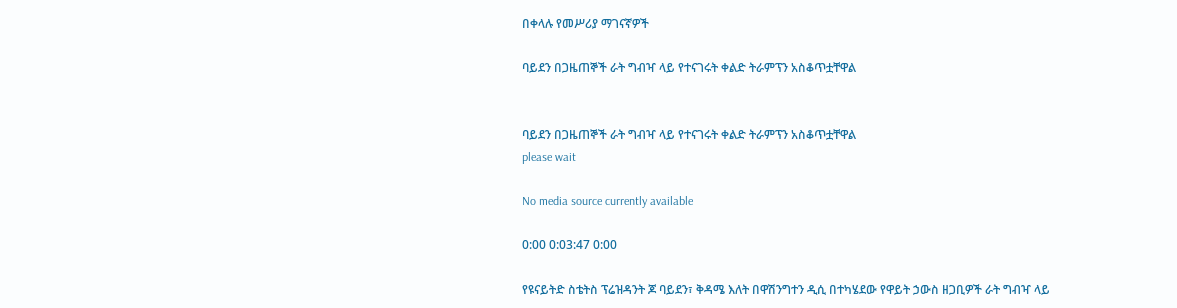በቀላሉ የመሥሪያ ማገናኛዎች

ባይደን በጋዜጠኞች ራት ግብዣ ላይ የተናገሩት ቀልድ ትራምፕን አስቆጥቷቸዋል


ባይደን በጋዜጠኞች ራት ግብዣ ላይ የተናገሩት ቀልድ ትራምፕን አስቆጥቷቸዋል
please wait

No media source currently available

0:00 0:03:47 0:00

የዩናይትድ ስቴትስ ፕሬዝዳንት ጆ ባይደን፣ ቅዳሜ እለት በዋሽንግተን ዲሲ በተካሄደው የዋይት ኃውስ ዘጋቢዎች ራት ግብዣ ላይ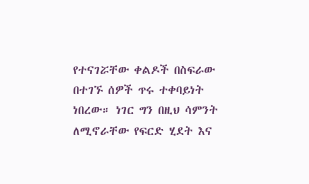የተናገሯቸው ቀልዶች በስፍራው በተገኙ ሰዎች ጥሩ ተቀባይነት ነበረው። ነገር ግን በዚህ ሳምንት ለሚኖራቸው የፍርድ ሂደት እና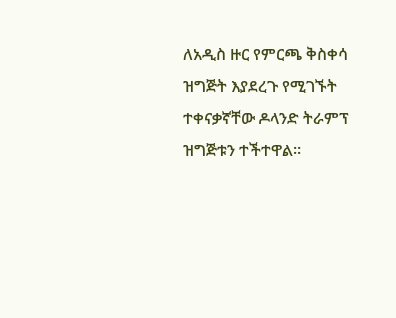ለአዲስ ዙር የምርጫ ቅስቀሳ ዝግጅት እያደረጉ የሚገኙት ተቀናቃኛቸው ዶላንድ ትራምፕ ዝግጅቱን ተችተዋል።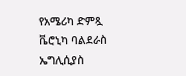የአሜሪካ ድምጿ ቬሮኒካ ባልደራስ ኤግሊሲያስ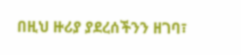በዚህ ዙሪያ ያደረሰችንን ዘገባ፣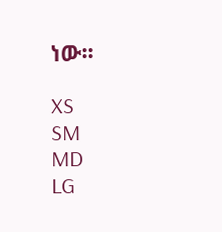ነው፡፡

XS
SM
MD
LG